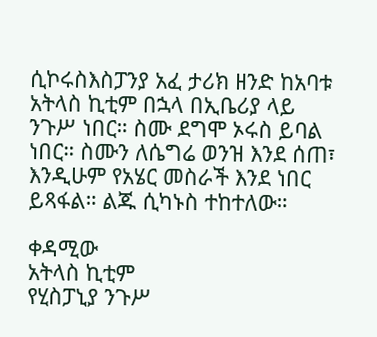ሲኮሩስእስፓንያ አፈ ታሪክ ዘንድ ከአባቱ አትላስ ኪቲም በኋላ በኢቤሪያ ላይ ንጉሥ ነበር። ስሙ ደግሞ ኦሩስ ይባል ነበር። ስሙን ለሴግሬ ወንዝ እንደ ሰጠ፣ እንዲሁም የአሄር መስራች እንደ ነበር ይጻፋል። ልጁ ሲካኑስ ተከተለው።

ቀዳሚው
አትላስ ኪቲም
የሂስፓኒያ ንጉሥ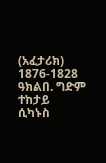(አፈታሪክ)
1876-1828 ዓክልበ. ግድም
ተከታይ
ሲካኑስ